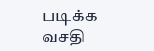படிக்க வசதி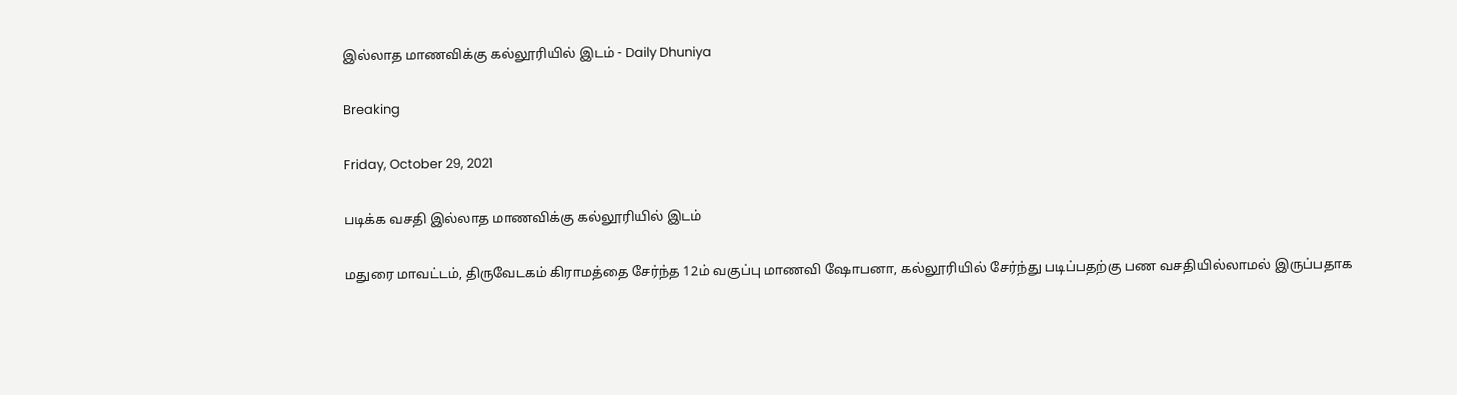இல்லாத மாணவிக்கு கல்லூரியில் இடம் - Daily Dhuniya

Breaking

Friday, October 29, 2021

படிக்க வசதி இல்லாத மாணவிக்கு கல்லூரியில் இடம்

மதுரை மாவட்டம், திருவேடகம் கிராமத்தை சேர்ந்த 12ம் வகுப்பு மாணவி ஷோபனா, கல்லூரியில் சேர்ந்து படிப்பதற்கு பண வசதியில்லாமல் இருப்பதாக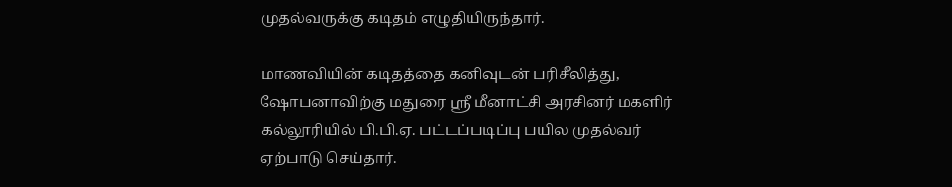முதல்வருக்கு கடிதம் எழுதியிருந்தார்.

மாணவியின் கடிதத்தை கனிவுடன் பரிசீலித்து, ஷோபனாவிற்கு மதுரை ஸ்ரீ மீனாட்சி அரசினர் மகளிர் கல்லூரியில் பி.பி.ஏ. பட்டப்படிப்பு பயில முதல்வர் ஏற்பாடு செய்தார்.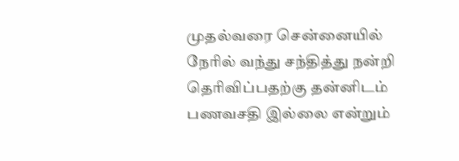முதல்வரை சென்னையில் நேரில் வந்து சந்தித்து நன்றி தெரிவிப்பதற்கு தன்னிடம் பணவசதி இல்லை என்றும்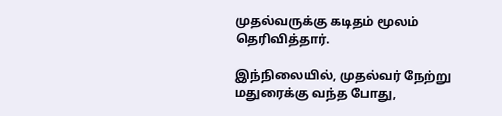முதல்வருக்கு கடிதம் மூலம் தெரிவித்தார்.

இந்நிலையில், முதல்வர் நேற்று மதுரைக்கு வந்த போது,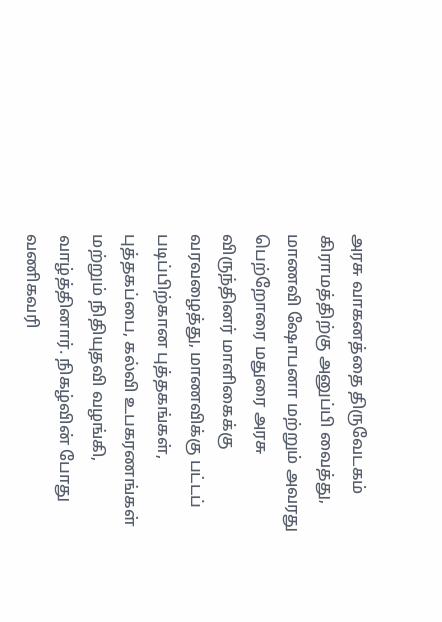அரசு வாகனத்தை திருவேடகம் கிராமத்திற்கு அனுப்பி வைத்து, மாணவி ஷோபனா மற்றும் அவரது பெற்றோரை மதுரை அரசு விருந்தினர் மாளிகைக்கு வரவழைத்து, மாணவிக்கு பட்டப் படிப்பிற்கான புத்தகங்கள், புத்தகப்பை, கல்வி உபகரணங்கள் மற்றும் நிதியுதவி வழங்கி, வாழ்த்தினார். நிகழ்வின் போது வணிகவரி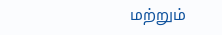மற்றும்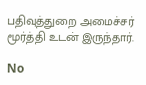பதிவுத்துறை அமைச்சர் மூர்த்தி உடன் இருந்தார்.

No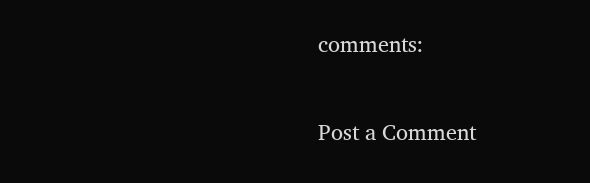comments:

Post a Comment